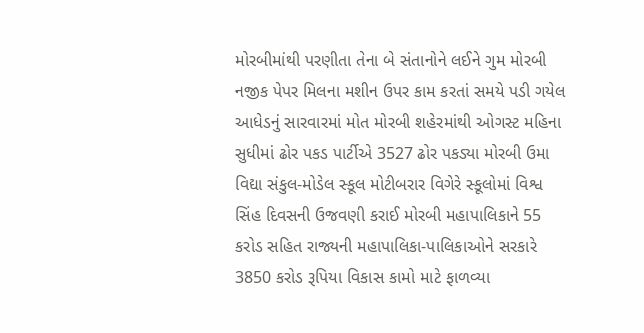મોરબીમાંથી પરણીતા તેના બે સંતાનોને લઈને ગુમ મોરબી નજીક પેપર મિલના મશીન ઉપર કામ કરતાં સમયે પડી ગયેલ આધેડનું સારવારમાં મોત મોરબી શહેરમાંથી ઓગસ્ટ મહિના સુધીમાં ઢોર પકડ પાર્ટીએ 3527 ઢોર પકડ્યા મોરબી ઉમા વિદ્યા સંકુલ-મોડેલ સ્કૂલ મોટીબરાર વિગેરે સ્કૂલોમાં વિશ્વ સિંહ દિવસની ઉજવણી કરાઈ મોરબી મહાપાલિકાને 55 કરોડ સહિત રાજ્યની મહાપાલિકા-પાલિકાઓને સરકારે 3850 કરોડ રૂપિયા વિકાસ કામો માટે ફાળવ્યા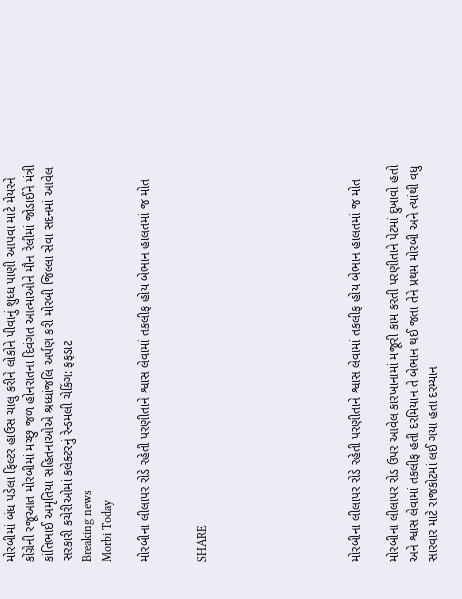મોરબીમાં બંધ પડેલા ફિલ્ટર હાઉસ ચાલુ કરીને લોકોને પીવાનું શુધ્ધ પાણી આપવા માટે મેયરને કોંગ્રેની રજૂઆત મોરબીમાં મચ્છુ જળ હોનરાતના દિવંગત આત્માઓને મૌન રેલીમાં જોડાઈને મંત્રી કાંતિભાઈ અમૃતિયા સહિતનાઓએ શ્રધ્ધાંજલિ અર્પણ કરી મોરબી જિલ્લા સેવા સદનમાં આવેલ સરકારી કચેરીઓમાં કલેક્ટરનું રેન્ડમલી ચેકિંગ: ફફડાટ
Breaking news
Morbi Today

મોરબીના લીલાપર રોડે રહેતી પરણીતાને શ્વાસ લેવામાં તકલીફ હોય બેભાન હાલતમાં જ મોત


SHARE







મોરબીના લીલાપર રોડે રહેતી પરણીતાને શ્વાસ લેવામાં તકલીફ હોય બેભાન હાલતમાં જ મોત

મોરબીના લીલાપર રોડ ઉપર આવેલ કારખાનામાં મજૂરી કામ કરતી પરણીતાને પેટમાં દુખાવો હતો અને શ્વાસ લેવામાં તકલીફ હતી દરમિયાન તે બેભાન થઈ જતા તેને પ્રથમ મોરબી અને ત્યાંથી વધુ સારવાર માટે રાજકોટમાં લઈ ગયા હતા દરમ્યાન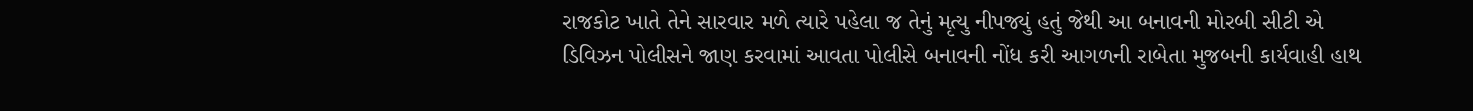રાજકોટ ખાતે તેને સારવાર મળે ત્યારે પહેલા જ તેનું મૃત્યુ નીપજ્યું હતું જેથી આ બનાવની મોરબી સીટી એ ડિવિઝન પોલીસને જાણ કરવામાં આવતા પોલીસે બનાવની નોંધ કરી આગળની રાબેતા મુજબની કાર્યવાહી હાથ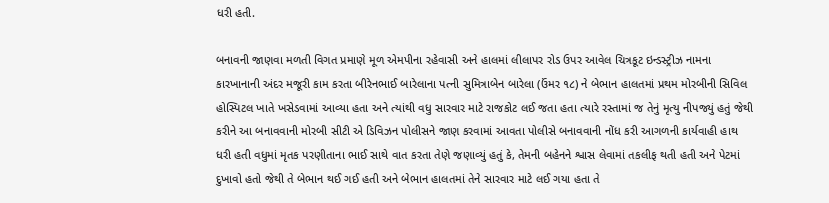ધરી હતી.

બનાવની જાણવા મળતી વિગત પ્રમાણે મૂળ એમપીના રહેવાસી અને હાલમાં લીલાપર રોડ ઉપર આવેલ ચિત્રકૂટ ઇન્ડસ્ટ્રીઝ નામના કારખાનાની અંદર મજૂરી કામ કરતા બીરેનભાઈ બારેલાના પત્ની સુમિત્રાબેન બારેલા (ઉંમર ૧૮) ને બેભાન હાલતમાં પ્રથમ મોરબીની સિવિલ હોસ્પિટલ ખાતે ખસેડવામાં આવ્યા હતા અને ત્યાંથી વધુ સારવાર માટે રાજકોટ લઈ જતા હતા ત્યારે રસ્તામાં જ તેનું મૃત્યુ નીપજ્યું હતું જેથી કરીને આ બનાવવાની મોરબી સીટી એ ડિવિઝન પોલીસને જાણ કરવામાં આવતા પોલીસે બનાવવાની નોંધ કરી આગળની કાર્યવાહી હાથ ધરી હતી વધુમાં મૃતક પરણીતાના ભાઈ સાથે વાત કરતા તેણે જણાવ્યું હતું કે, તેમની બહેનને શ્વાસ લેવામાં તકલીફ થતી હતી અને પેટમાં દુખાવો હતો જેથી તે બેભાન થઈ ગઈ હતી અને બેભાન હાલતમાં તેને સારવાર માટે લઈ ગયા હતા તે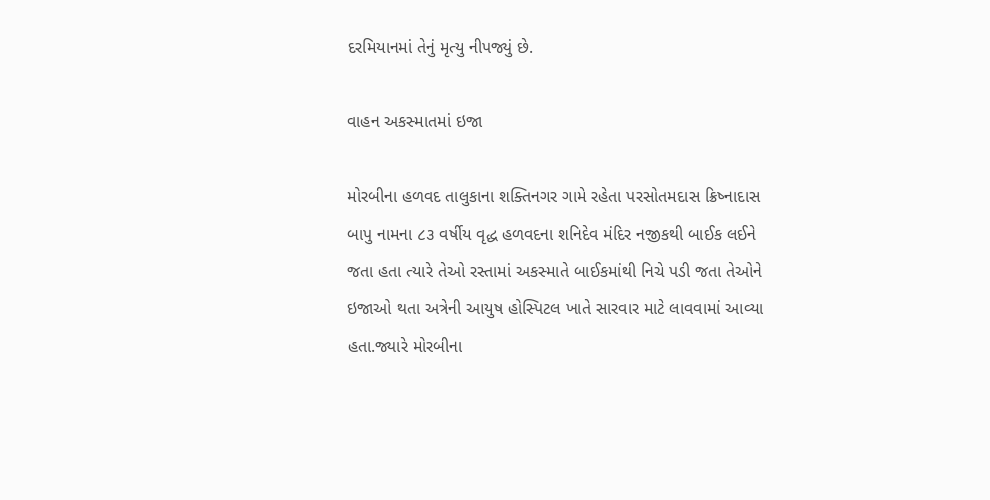દરમિયાનમાં તેનું મૃત્યુ નીપજ્યું છે.

વાહન અકસ્માતમાં ઇજા

મોરબીના હળવદ તાલુકાના શક્તિનગર ગામે રહેતા પરસોતમદાસ ક્રિષ્નાદાસ બાપુ નામના ૮૩ વર્ષીય વૃદ્ધ હળવદના શનિદેવ મંદિર નજીકથી બાઈક લઈને જતા હતા ત્યારે તેઓ રસ્તામાં અકસ્માતે બાઈકમાંથી નિચે પડી જતા તેઓને ઇજાઓ થતા અત્રેની આયુષ હોસ્પિટલ ખાતે સારવાર માટે લાવવામાં આવ્યા હતા.જ્યારે મોરબીના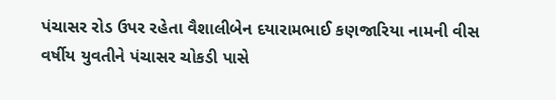પંચાસર રોડ ઉપર રહેતા વૈશાલીબેન દયારામભાઈ કણજારિયા નામની વીસ વર્ષીય યુવતીને પંચાસર ચોકડી પાસે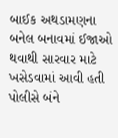બાઈક અથડામણના બનેલ બનાવમાં ઈજાઓ થવાથી સારવાર માટે ખસેડવામાં આવી હતી પોલીસે બંને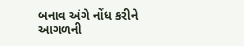બનાવ અંગે નોંધ કરીને આગળની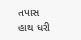તપાસ હાથ ધરી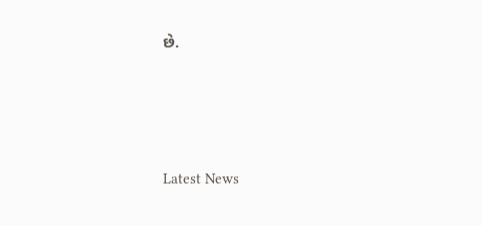છે.






Latest News